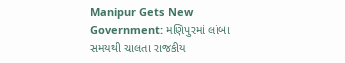Manipur Gets New Government: મણિપુરમાં લાંબા સમયથી ચાલતા રાજકીય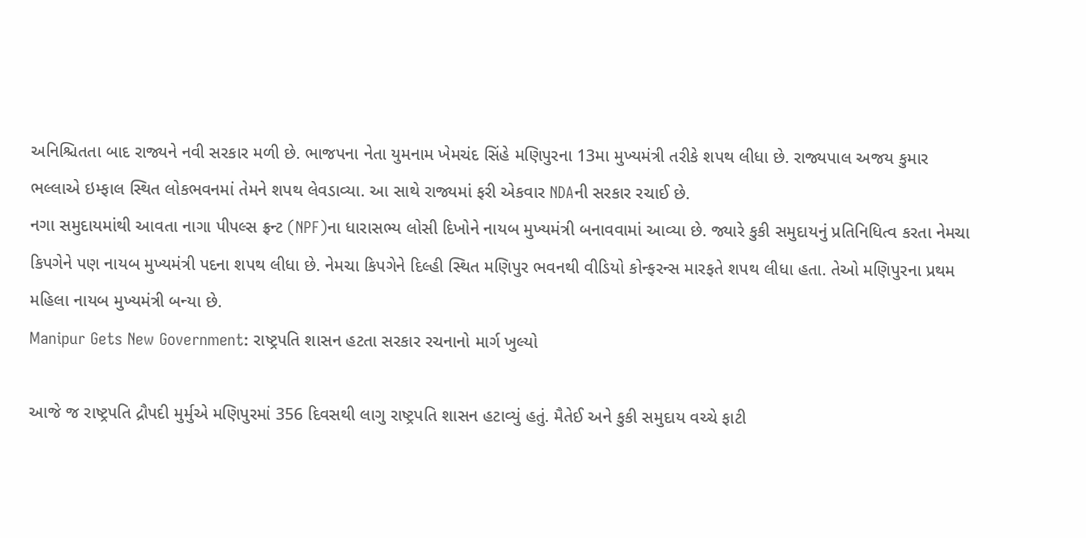અનિશ્ચિતતા બાદ રાજ્યને નવી સરકાર મળી છે. ભાજપના નેતા યુમનામ ખેમચંદ સિંહે મણિપુરના 13મા મુખ્યમંત્રી તરીકે શપથ લીધા છે. રાજ્યપાલ અજય કુમાર ભલ્લાએ ઇમ્ફાલ સ્થિત લોકભવનમાં તેમને શપથ લેવડાવ્યા. આ સાથે રાજ્યમાં ફરી એકવાર NDAની સરકાર રચાઈ છે.
નગા સમુદાયમાંથી આવતા નાગા પીપલ્સ ફ્રન્ટ (NPF)ના ધારાસભ્ય લોસી દિખોને નાયબ મુખ્યમંત્રી બનાવવામાં આવ્યા છે. જ્યારે કુકી સમુદાયનું પ્રતિનિધિત્વ કરતા નેમચા કિપગેને પણ નાયબ મુખ્યમંત્રી પદના શપથ લીધા છે. નેમચા કિપગેને દિલ્હી સ્થિત મણિપુર ભવનથી વીડિયો કોન્ફરન્સ મારફતે શપથ લીધા હતા. તેઓ મણિપુરના પ્રથમ મહિલા નાયબ મુખ્યમંત્રી બન્યા છે.
Manipur Gets New Government: રાષ્ટ્રપતિ શાસન હટતા સરકાર રચનાનો માર્ગ ખુલ્યો

આજે જ રાષ્ટ્રપતિ દ્રૌપદી મુર્મુએ મણિપુરમાં 356 દિવસથી લાગુ રાષ્ટ્રપતિ શાસન હટાવ્યું હતું. મૈતેઈ અને કુકી સમુદાય વચ્ચે ફાટી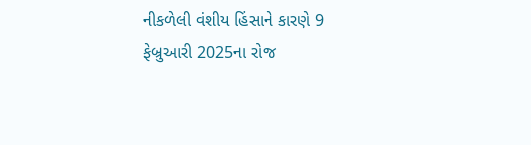નીકળેલી વંશીય હિંસાને કારણે 9 ફેબ્રુઆરી 2025ના રોજ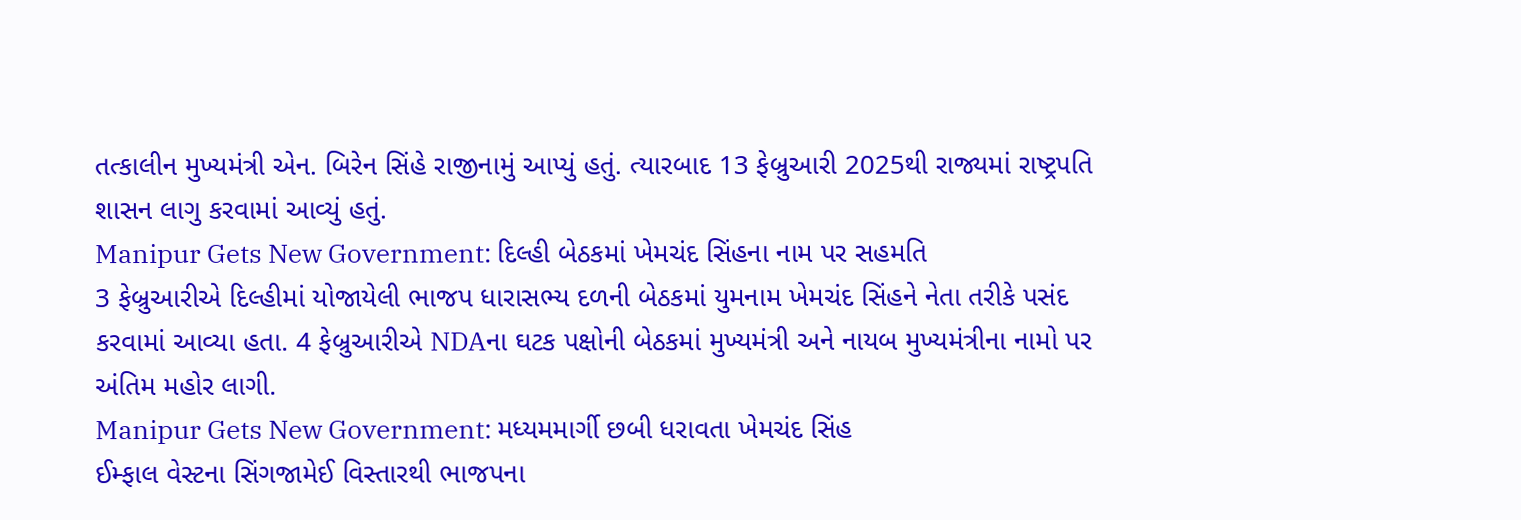તત્કાલીન મુખ્યમંત્રી એન. બિરેન સિંહે રાજીનામું આપ્યું હતું. ત્યારબાદ 13 ફેબ્રુઆરી 2025થી રાજ્યમાં રાષ્ટ્રપતિ શાસન લાગુ કરવામાં આવ્યું હતું.
Manipur Gets New Government: દિલ્હી બેઠકમાં ખેમચંદ સિંહના નામ પર સહમતિ
3 ફેબ્રુઆરીએ દિલ્હીમાં યોજાયેલી ભાજપ ધારાસભ્ય દળની બેઠકમાં યુમનામ ખેમચંદ સિંહને નેતા તરીકે પસંદ કરવામાં આવ્યા હતા. 4 ફેબ્રુઆરીએ NDAના ઘટક પક્ષોની બેઠકમાં મુખ્યમંત્રી અને નાયબ મુખ્યમંત્રીના નામો પર અંતિમ મહોર લાગી.
Manipur Gets New Government: મધ્યમમાર્ગી છબી ધરાવતા ખેમચંદ સિંહ
ઈમ્ફાલ વેસ્ટના સિંગજામેઈ વિસ્તારથી ભાજપના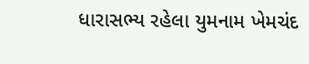ધારાસભ્ય રહેલા યુમનામ ખેમચંદ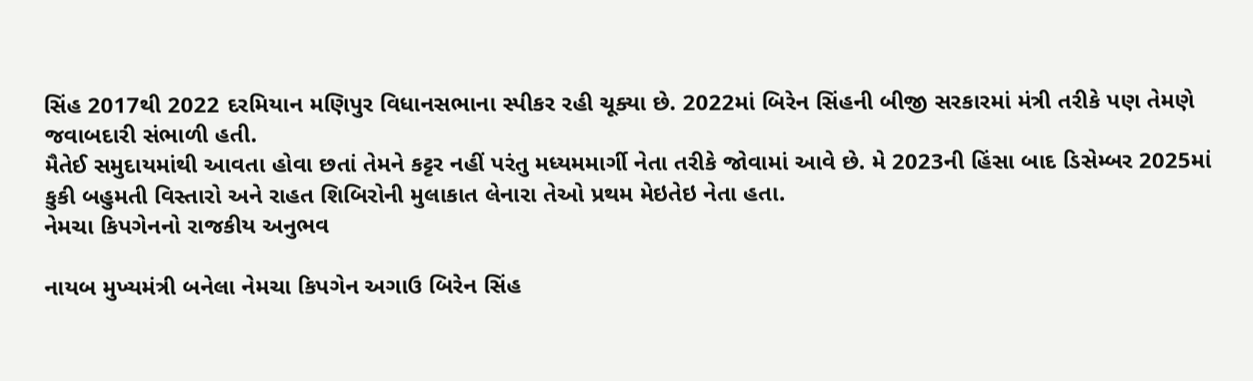સિંહ 2017થી 2022 દરમિયાન મણિપુર વિધાનસભાના સ્પીકર રહી ચૂક્યા છે. 2022માં બિરેન સિંહની બીજી સરકારમાં મંત્રી તરીકે પણ તેમણે જવાબદારી સંભાળી હતી.
મૈતેઈ સમુદાયમાંથી આવતા હોવા છતાં તેમને કટ્ટર નહીં પરંતુ મધ્યમમાર્ગી નેતા તરીકે જોવામાં આવે છે. મે 2023ની હિંસા બાદ ડિસેમ્બર 2025માં કુકી બહુમતી વિસ્તારો અને રાહત શિબિરોની મુલાકાત લેનારા તેઓ પ્રથમ મેઇતેઇ નેતા હતા.
નેમચા કિપગેનનો રાજકીય અનુભવ

નાયબ મુખ્યમંત્રી બનેલા નેમચા કિપગેન અગાઉ બિરેન સિંહ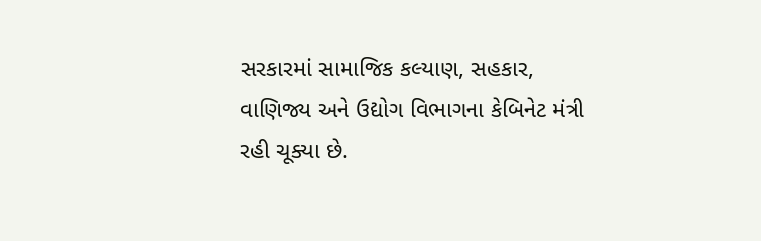સરકારમાં સામાજિક કલ્યાણ, સહકાર, વાણિજ્ય અને ઉદ્યોગ વિભાગના કેબિનેટ મંત્રી રહી ચૂક્યા છે.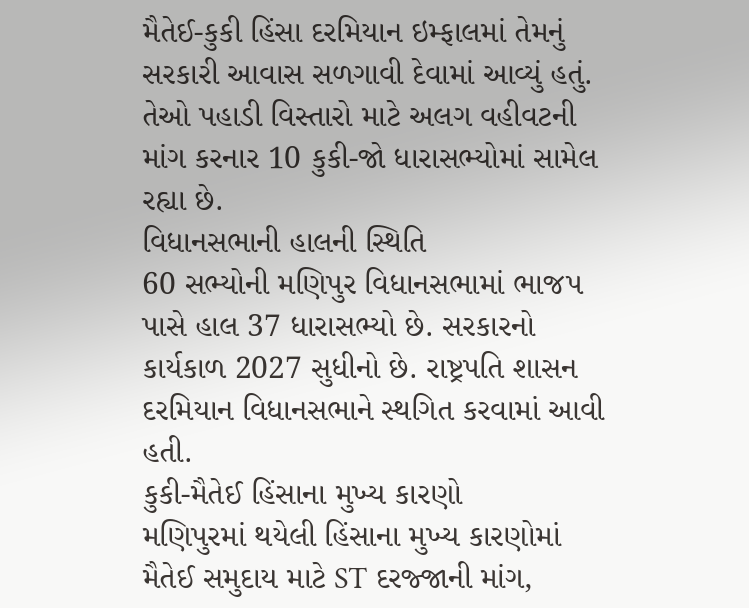મૈતેઈ-કુકી હિંસા દરમિયાન ઇમ્ફાલમાં તેમનું સરકારી આવાસ સળગાવી દેવામાં આવ્યું હતું. તેઓ પહાડી વિસ્તારો માટે અલગ વહીવટની માંગ કરનાર 10 કુકી-જો ધારાસભ્યોમાં સામેલ રહ્યા છે.
વિધાનસભાની હાલની સ્થિતિ
60 સભ્યોની મણિપુર વિધાનસભામાં ભાજપ પાસે હાલ 37 ધારાસભ્યો છે. સરકારનો કાર્યકાળ 2027 સુધીનો છે. રાષ્ટ્રપતિ શાસન દરમિયાન વિધાનસભાને સ્થગિત કરવામાં આવી હતી.
કુકી-મૈતેઈ હિંસાના મુખ્ય કારણો
મણિપુરમાં થયેલી હિંસાના મુખ્ય કારણોમાં મૈતેઈ સમુદાય માટે ST દરજ્જાની માંગ,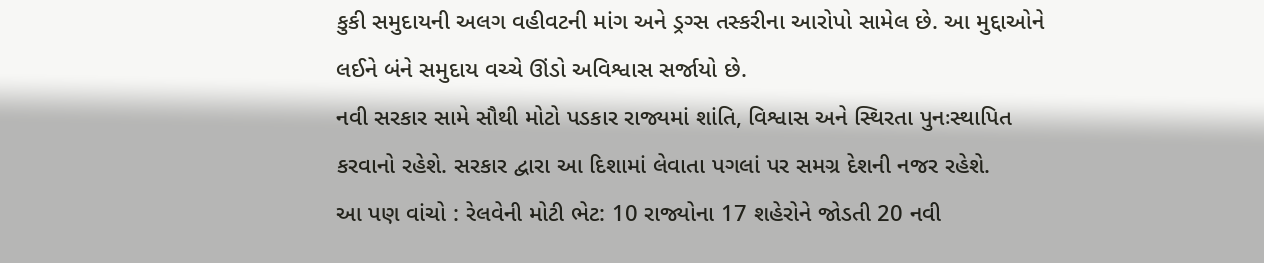કુકી સમુદાયની અલગ વહીવટની માંગ અને ડ્રગ્સ તસ્કરીના આરોપો સામેલ છે. આ મુદ્દાઓને લઈને બંને સમુદાય વચ્ચે ઊંડો અવિશ્વાસ સર્જાયો છે.
નવી સરકાર સામે સૌથી મોટો પડકાર રાજ્યમાં શાંતિ, વિશ્વાસ અને સ્થિરતા પુનઃસ્થાપિત કરવાનો રહેશે. સરકાર દ્વારા આ દિશામાં લેવાતા પગલાં પર સમગ્ર દેશની નજર રહેશે.
આ પણ વાંચો : રેલવેની મોટી ભેટ: 10 રાજ્યોના 17 શહેરોને જોડતી 20 નવી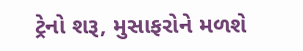ટ્રેનો શરૂ, મુસાફરોને મળશે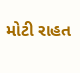મોટી રાહત